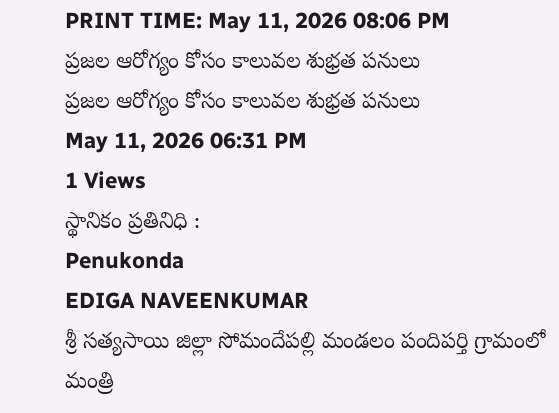PRINT TIME: May 11, 2026 08:06 PM
ప్రజల ఆరోగ్యం కోసం కాలువల శుభ్రత పనులు
ప్రజల ఆరోగ్యం కోసం కాలువల శుభ్రత పనులు
May 11, 2026 06:31 PM
1 Views
స్థానికం ప్రతినిధి :
Penukonda
EDIGA NAVEENKUMAR
శ్రీ సత్యసాయి జిల్లా సోమందేపల్లి మండలం పందిపర్తి గ్రామంలో మంత్రి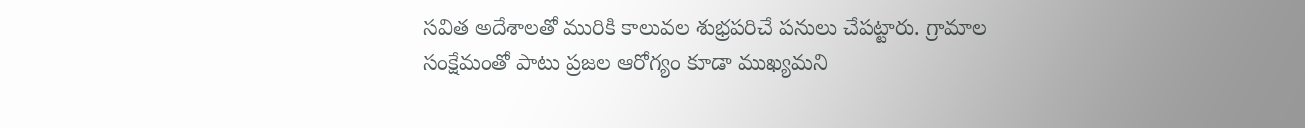సవిత అదేశాలతో మురికి కాలువల శుభ్రపరిచే పనులు చేపట్టారు. గ్రామాల సంక్షేమంతో పాటు ప్రజల ఆరోగ్యం కూడా ముఖ్యమని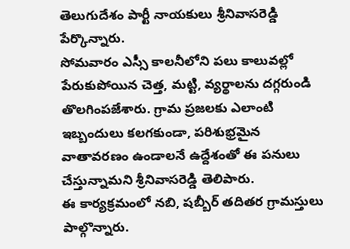తెలుగుదేశం పార్టీ నాయకులు శ్రీనివాసరెడ్డి పేర్కొన్నారు.
సోమవారం ఎస్సీ కాలనీలోని పలు కాలువల్లో పేరుకుపోయిన చెత్త, మట్టి, వ్యర్థాలను దగ్గరుండి తొలగింపజేశారు. గ్రామ ప్రజలకు ఎలాంటి ఇబ్బందులు కలగకుండా, పరిశుభ్రమైన వాతావరణం ఉండాలనే ఉద్దేశంతో ఈ పనులు చేస్తున్నామని శ్రీనివాసరెడ్డి తెలిపారు.
ఈ కార్యక్రమంలో నబి, షబ్బీర్ తదితర గ్రామస్తులు పాల్గొన్నారు.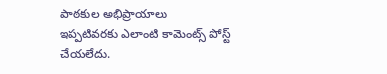పాఠకుల అభిప్రాయాలు
ఇప్పటివరకు ఎలాంటి కామెంట్స్ పోస్ట్ చేయలేదు.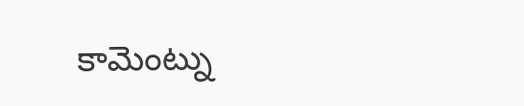కామెంట్ను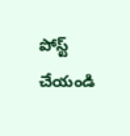పోస్ట్ చేయండి